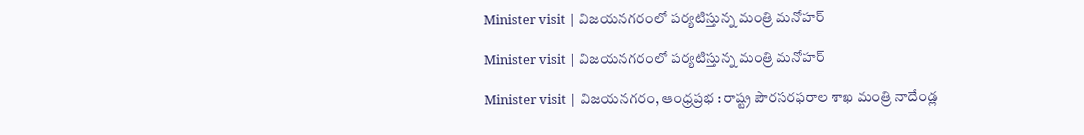Minister visit | విజయనగరంలో ప‌ర్య‌టిస్తున్న‌ మంత్రి మనోహర్

Minister visit | విజయనగరంలో ప‌ర్య‌టిస్తున్న‌ మంత్రి మనోహర్

Minister visit | విజయనగరం, ఆంధ్రప్రభ : రాష్ట్ర పౌరసరఫరాల శాఖ మంత్రి నాదేండ్ల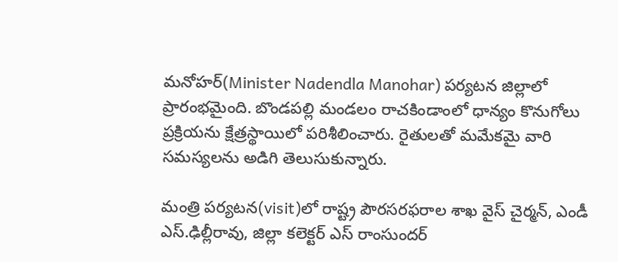మనోహర్(Minister Nadendla Manohar) పర్యటన జిల్లాలో ప్రారంభమైంది. బొండపల్లి మండలం రాచకిండాంలో ధాన్యం కొనుగోలు ప్రక్రియను క్షేత్రస్థాయిలో పరిశీలించారు. రైతులతో మమేకమై వారి సమస్యలను అడిగి తెలుసుకున్నారు.

మంత్రి పర్యటన(visit)లో రాష్ట్ర పౌరసరఫరాల శాఖ వైస్ చైర్మన్, ఎండీ ఎస్.ఢిల్లీరావు, జిల్లా కలెక్టర్ ఎస్ రాంసుందర్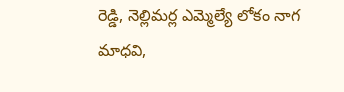రెడ్డి, నెల్లిమర్ల ఎమ్మెల్యే లోకం నాగ మాధవి,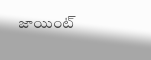జాయింట్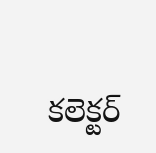కలెక్టర్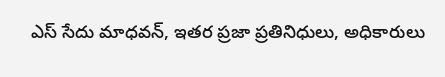ఎస్ సేదు మాధవన్, ఇతర ప్రజా ప్రతినిధులు, అధికారులు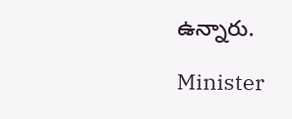ఉన్నారు.

Minister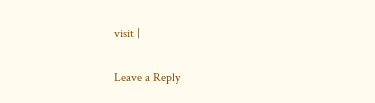visit |

Leave a Reply